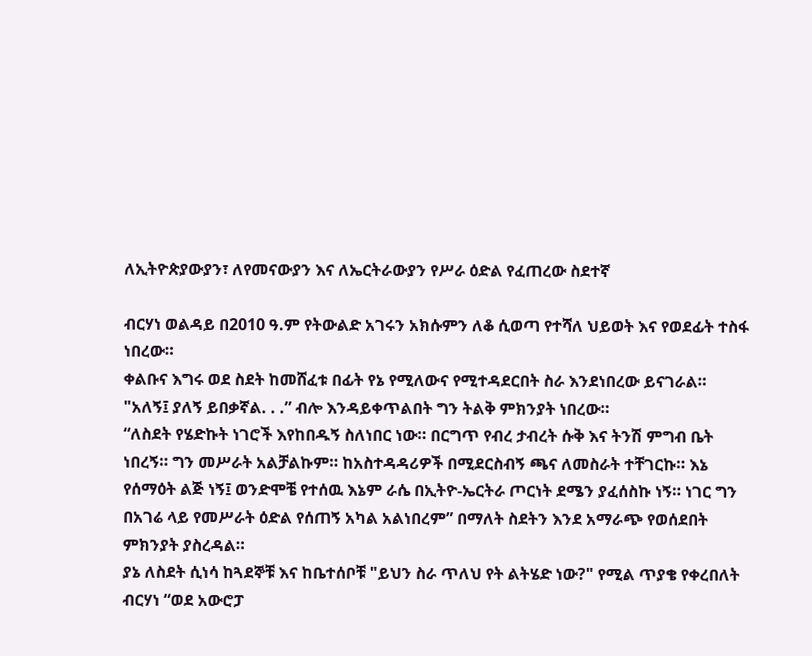ለኢትዮጵያውያን፣ ለየመናውያን እና ለኤርትራውያን የሥራ ዕድል የፈጠረው ስደተኛ

ብርሃነ ወልዳይ በ2010 ዓ.ም የትውልድ አገሩን አክሱምን ለቆ ሲወጣ የተሻለ ህይወት እና የወደፊት ተስፋ ነበረው።
ቀልቡና እግሩ ወደ ስደት ከመሸፈቱ በፊት የኔ የሚለውና የሚተዳደርበት ስራ እንደነበረው ይናገራል። "አለኝ፤ ያለኝ ይበቃኛል. . .” ብሎ እንዳይቀጥልበት ግን ትልቅ ምክንያት ነበረው።
“ለስደት የሄድኩት ነገሮች እየከበዱኝ ስለነበር ነው። በርግጥ የብረ ታብረት ሱቅ እና ትንሽ ምግብ ቤት ነበረኝ። ግን መሥራት አልቻልኩም። ከአስተዳዳሪዎች በሚደርስብኝ ጫና ለመስራት ተቸገርኩ። እኔ የሰማዕት ልጅ ነኝ፤ ወንድሞቼ የተሰዉ እኔም ራሴ በኢትዮ-ኤርትራ ጦርነት ደሜን ያፈሰስኩ ነኝ። ነገር ግን በአገሬ ላይ የመሥራት ዕድል የሰጠኝ አካል አልነበረም” በማለት ስደትን እንደ አማራጭ የወሰደበት ምክንያት ያስረዳል።
ያኔ ለስደት ሲነሳ ከጓደኞቹ እና ከቤተሰቦቹ "ይህን ስራ ጥለህ የት ልትሄድ ነው?" የሚል ጥያቄ የቀረበለት ብርሃነ “ወደ አውሮፓ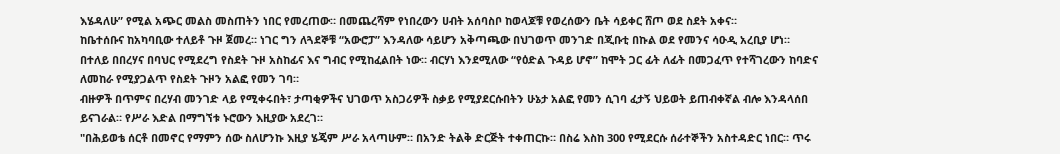እሄዳለሁ” የሚል አጭር መልስ መስጠትን ነበር የመረጠው። በመጨረሻም የነበረውን ሀብት አሰባስቦ ከወላጆቹ የወረሰውን ቤት ሳይቀር ሸጦ ወደ ስደት አቀና።
ከቤተሰቡና ከአካባቢው ተለይቶ ጉዞ ጀመረ። ነገር ግን ለጓደኞቹ “አውሮፓ” እንዳለው ሳይሆን አቅጣጫው በህገወጥ መንገድ በጂቡቲ በኩል ወደ የመንና ሳዑዲ አረቢያ ሆነ።
በተለይ በበረሃና በባህር የሚደረግ የስደት ጉዞ አስከፊና እና ግብር የሚከፈልበት ነው። ብርሃነ እንደሚለው “የዕድል ጉዳይ ሆኖ” ከሞት ጋር ፊት ለፊት በመጋፈጥ የተሻገረውን ከባድና ለመከራ የሚያጋልጥ የስደት ጉዞን አልፎ የመን ገባ።
ብዙዎች በጥምና በረሃብ መንገድ ላይ የሚቀሩበት፣ ታጣቂዎችና ህገወጥ አስጋሪዎች ስቃይ የሚያደርሱበትን ሁኔታ አልፎ የመን ሲገባ ፈታኝ ህይወት ይጠብቀኛል ብሎ እንዳላሰበ ይናገራል። የሥራ እድል በማግኘቱ ኑሮውን እዚያው አደረገ።
"በሕይወቴ ሰርቶ በመኖር የማምን ሰው ስለሆንኩ እዚያ ሄጄም ሥራ አላጣሁም። በአንድ ትልቅ ድርጅት ተቀጠርኩ። በስሬ እስከ 300 የሚደርሱ ሰራተኞችን አስተዳድር ነበር። ጥሩ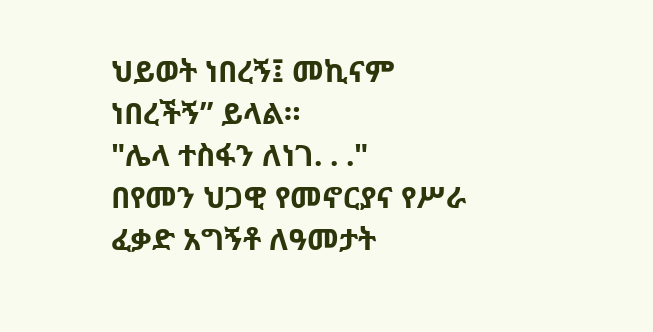ህይወት ነበረኝ፤ መኪናም ነበረችኝ” ይላል።
"ሌላ ተስፋን ለነገ. . ."
በየመን ህጋዊ የመኖርያና የሥራ ፈቃድ አግኝቶ ለዓመታት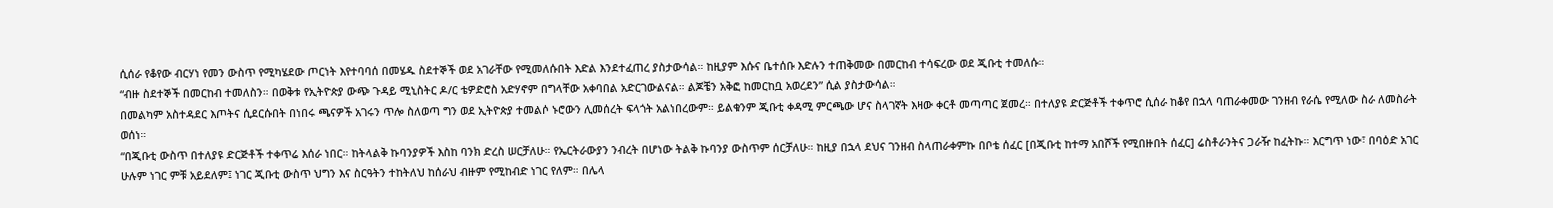ሲሰራ የቆየው ብርሃነ የመን ውስጥ የሚካሄደው ጦርነት እየተባባሰ በመሄዱ ስደተኞች ወደ አገራቸው የሚመለሱበት እድል እንደተፈጠረ ያስታውሳል። ከዚያም እሱና ቤተሰቡ እድሉን ተጠቅመው በመርከብ ተሳፍረው ወደ ጂቡቲ ተመለሱ።
“ብዙ ስደተኞች በመርከብ ተመለስን። በወቅቱ የኢትዮጵያ ውጭ ጉዳይ ሚኒስትር ዶ/ር ቴዎድሮስ አድሃኖም በግላቸው አቀባበል አድርገውልናል። ልጆቼን አቅፎ ከመርከቧ አወረደን” ሲል ያስታውሳል።
በመልካም አስተዳደር እጦትና ሲደርሱበት በነበሩ ጫናዎች አገሩን ጥሎ ስለወጣ ግን ወደ ኢትዮጵያ ተመልሶ ኑሮውን ሊመሰረት ፍላጎት አልነበረውም። ይልቁንም ጂቡቲ ቀዳሚ ምርጫው ሆና ስላገኛት እዛው ቀርቶ መጣጣር ጀመረ። በተለያዩ ድርጅቶች ተቀጥሮ ሲሰራ ከቆየ በኋላ ባጠራቀመው ገንዘብ የራሴ የሚለው ስራ ለመስራት ወሰነ።
“በጂቡቲ ውስጥ በተለያዩ ድርጅቶች ተቀጥሬ እሰራ ነበር። ከትላልቅ ኩባንያዎች እስከ ባንክ ድረስ ሠርቻለሁ። የኤርትራውያን ንብረት በሆነው ትልቅ ኩባንያ ውስጥም ሰርቻለሁ። ከዚያ በኋላ ደህና ገንዘብ ስላጠራቀምኩ በቦቴ ሰፈር [በጂቡቲ ከተማ አበሾች የሚበዙበት ሰፈር] ሬስቶራንትና ጋራዥ ከፈትኩ። እርግጥ ነው፣ በባዕድ አገር ሁሉም ነገር ምቹ አይደለም፤ ነገር ጂቡቲ ውስጥ ህግን እና ስርዓትን ተከትለህ ከሰራህ ብዙም የሚከብድ ነገር የለም። በሌላ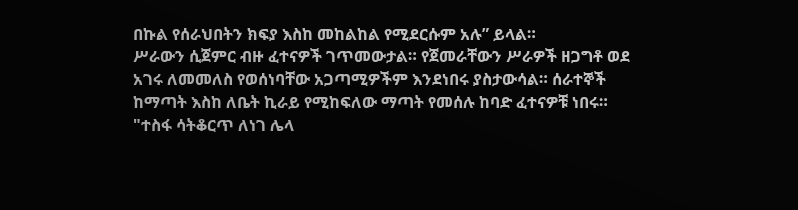በኩል የሰራህበትን ክፍያ እስከ መከልከል የሚደርሱም አሉ” ይላል።
ሥራውን ሲጀምር ብዙ ፈተናዎች ገጥመውታል። የጀመራቸውን ሥራዎች ዘጋግቶ ወደ አገሩ ለመመለስ የወሰነባቸው አጋጣሚዎችም እንደነበሩ ያስታውሳል። ሰራተኞች ከማጣት እስከ ለቤት ኪራይ የሚከፍለው ማጣት የመሰሉ ከባድ ፈተናዎቹ ነበሩ።
"ተስፋ ሳትቆርጥ ለነገ ሌላ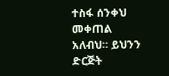ተስፋ ሰንቀህ መቀጠል አለብህ። ይህንን ድርጅት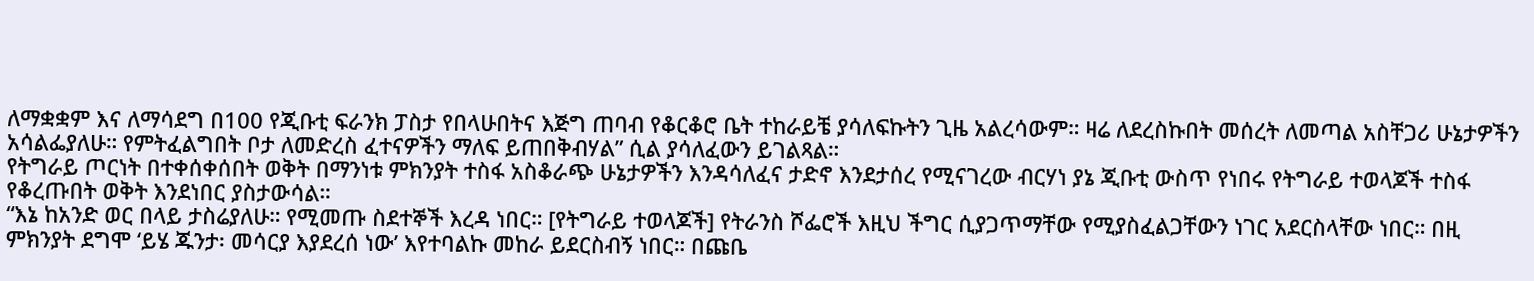ለማቋቋም እና ለማሳደግ በ100 የጂቡቲ ፍራንክ ፓስታ የበላሁበትና እጅግ ጠባብ የቆርቆሮ ቤት ተከራይቼ ያሳለፍኩትን ጊዜ አልረሳውም። ዛሬ ለደረስኩበት መሰረት ለመጣል አስቸጋሪ ሁኔታዎችን አሳልፌያለሁ። የምትፈልግበት ቦታ ለመድረስ ፈተናዎችን ማለፍ ይጠበቅብሃል” ሲል ያሳለፈውን ይገልጻል።
የትግራይ ጦርነት በተቀሰቀሰበት ወቅት በማንነቱ ምክንያት ተስፋ አስቆራጭ ሁኔታዎችን እንዳሳለፈና ታድኖ እንደታሰረ የሚናገረው ብርሃነ ያኔ ጂቡቲ ውስጥ የነበሩ የትግራይ ተወላጆች ተስፋ የቆረጡበት ወቅት እንደነበር ያስታውሳል።
“እኔ ከአንድ ወር በላይ ታስሬያለሁ። የሚመጡ ስደተኞች እረዳ ነበር። [የትግራይ ተወላጆች] የትራንስ ሾፌሮች እዚህ ችግር ሲያጋጥማቸው የሚያስፈልጋቸውን ነገር አደርስላቸው ነበር። በዚ ምክንያት ደግሞ ‘ይሄ ጁንታ፡ መሳርያ እያደረሰ ነው’ እየተባልኩ መከራ ይደርስብኝ ነበር። በጩቤ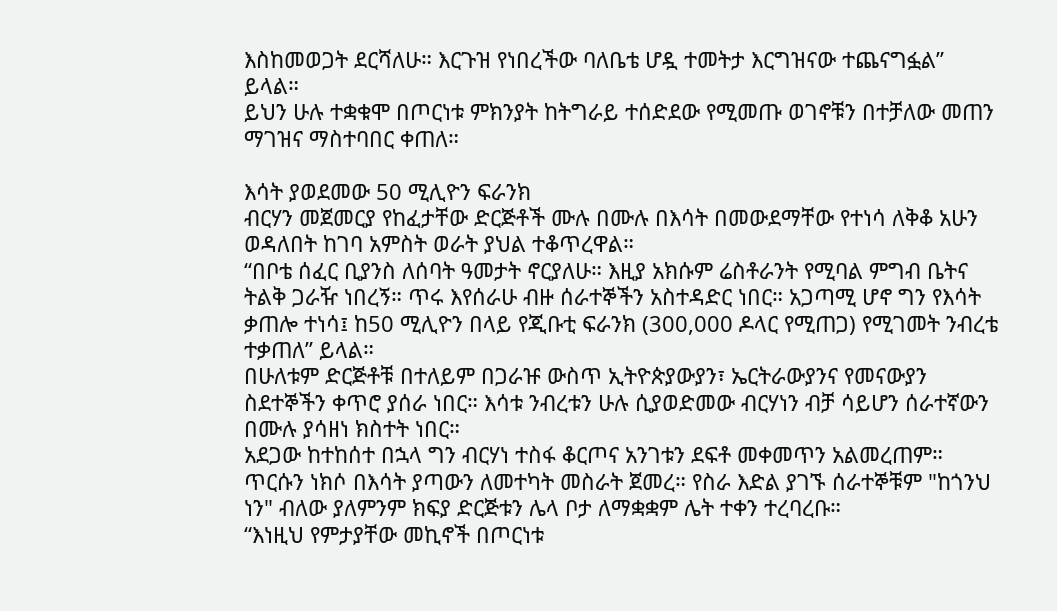እስከመወጋት ደርሻለሁ። እርጉዝ የነበረችው ባለቤቴ ሆዷ ተመትታ እርግዝናው ተጨናግፏል” ይላል።
ይህን ሁሉ ተቋቁሞ በጦርነቱ ምክንያት ከትግራይ ተሰድደው የሚመጡ ወገኖቹን በተቻለው መጠን ማገዝና ማስተባበር ቀጠለ።

እሳት ያወደመው 50 ሚሊዮን ፍራንክ
ብርሃን መጀመርያ የከፈታቸው ድርጅቶች ሙሉ በሙሉ በእሳት በመውደማቸው የተነሳ ለቅቆ አሁን ወዳለበት ከገባ አምስት ወራት ያህል ተቆጥረዋል።
“በቦቴ ሰፈር ቢያንስ ለሰባት ዓመታት ኖርያለሁ። እዚያ አክሱም ሬስቶራንት የሚባል ምግብ ቤትና ትልቅ ጋራዥ ነበረኝ። ጥሩ እየሰራሁ ብዙ ሰራተኞችን አስተዳድር ነበር። አጋጣሚ ሆኖ ግን የእሳት ቃጠሎ ተነሳ፤ ከ50 ሚሊዮን በላይ የጂቡቲ ፍራንክ (300,000 ዶላር የሚጠጋ) የሚገመት ንብረቴ ተቃጠለ” ይላል።
በሁለቱም ድርጅቶቹ በተለይም በጋራዡ ውስጥ ኢትዮጵያውያን፣ ኤርትራውያንና የመናውያን ስደተኞችን ቀጥሮ ያሰራ ነበር። እሳቱ ንብረቱን ሁሉ ሲያወድመው ብርሃነን ብቻ ሳይሆን ሰራተኛውን በሙሉ ያሳዘነ ክስተት ነበር።
አደጋው ከተከሰተ በኋላ ግን ብርሃነ ተስፋ ቆርጦና አንገቱን ደፍቶ መቀመጥን አልመረጠም። ጥርሱን ነክሶ በእሳት ያጣውን ለመተካት መስራት ጀመረ። የስራ እድል ያገኙ ሰራተኞቹም "ከጎንህ ነን" ብለው ያለምንም ክፍያ ድርጅቱን ሌላ ቦታ ለማቋቋም ሌት ተቀን ተረባረቡ።
“እነዚህ የምታያቸው መኪኖች በጦርነቱ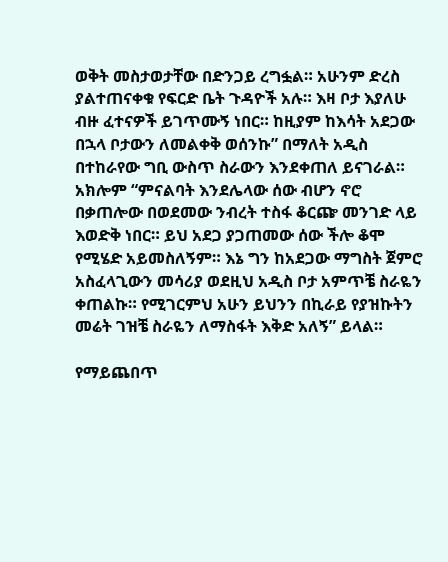ወቅት መስታወታቸው በድንጋይ ረግፏል። አሁንም ድረስ ያልተጠናቀቁ የፍርድ ቤት ጉዳዮች አሉ። እዛ ቦታ እያለሁ ብዙ ፈተናዎች ይገጥሙኝ ነበር። ከዚያም ከእሳት አደጋው በኋላ ቦታውን ለመልቀቅ ወሰንኩ” በማለት አዲስ በተከራየው ግቢ ውስጥ ስራውን እንደቀጠለ ይናገራል።
አክሎም “ምናልባት እንደሌላው ሰው ብሆን ኖሮ በቃጠሎው በወደመው ንብረት ተስፋ ቆርጬ መንገድ ላይ እወድቅ ነበር። ይህ አደጋ ያጋጠመው ሰው ችሎ ቆሞ የሚሄድ አይመስለኝም። እኔ ግን ከአደጋው ማግስት ጀምሮ አስፈላጊውን መሳሪያ ወደዚህ አዲስ ቦታ አምጥቼ ስራዬን ቀጠልኩ። የሚገርምህ አሁን ይህንን በኪራይ የያዝኩትን መሬት ገዝቼ ስራዬን ለማስፋት እቅድ አለኝ” ይላል።

የማይጨበጥ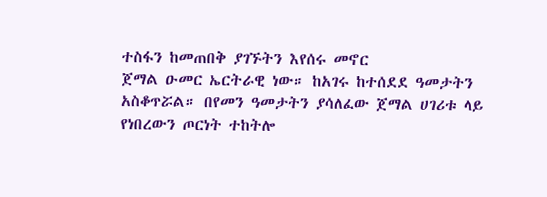ተስፋን ከመጠበቅ ያገኙትን እየሰሩ መኖር
ጀማል ዑመር ኤርትራዊ ነው። ከአገሩ ከተሰደደ ዓመታትን አስቆጥሯል። በየመን ዓመታትን ያሳለፈው ጀማል ሀገሪቱ ላይ የነበረውን ጦርነት ተከትሎ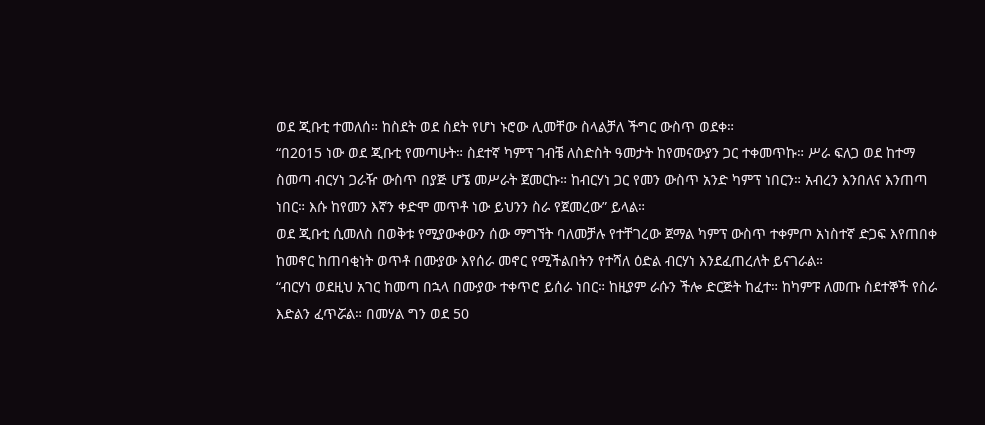ወደ ጂቡቲ ተመለሰ። ከስደት ወደ ስደት የሆነ ኑሮው ሊመቸው ስላልቻለ ችግር ውስጥ ወደቀ።
“በ2015 ነው ወደ ጂቡቲ የመጣሁት። ስደተኛ ካምፕ ገብቼ ለስድስት ዓመታት ከየመናውያን ጋር ተቀመጥኩ። ሥራ ፍለጋ ወደ ከተማ ስመጣ ብርሃነ ጋራዥ ውስጥ በያጅ ሆኜ መሥራት ጀመርኩ። ከብርሃነ ጋር የመን ውስጥ አንድ ካምፕ ነበርን። አብረን እንበለና እንጠጣ ነበር። እሱ ከየመን እኛን ቀድሞ መጥቶ ነው ይህንን ስራ የጀመረው” ይላል።
ወደ ጂቡቲ ሲመለስ በወቅቱ የሚያውቀውን ሰው ማግኘት ባለመቻሉ የተቸገረው ጀማል ካምፕ ውስጥ ተቀምጦ አነስተኛ ድጋፍ እየጠበቀ ከመኖር ከጠባቂነት ወጥቶ በሙያው እየሰራ መኖር የሚችልበትን የተሻለ ዕድል ብርሃነ እንደፈጠረለት ይናገራል።
“ብርሃነ ወደዚህ አገር ከመጣ በኋላ በሙያው ተቀጥሮ ይሰራ ነበር። ከዚያም ራሱን ችሎ ድርጅት ከፈተ። ከካምፑ ለመጡ ስደተኞች የስራ እድልን ፈጥሯል። በመሃል ግን ወደ 50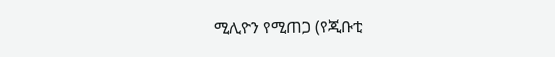ሚሊዮን የሚጠጋ (የጂቡቲ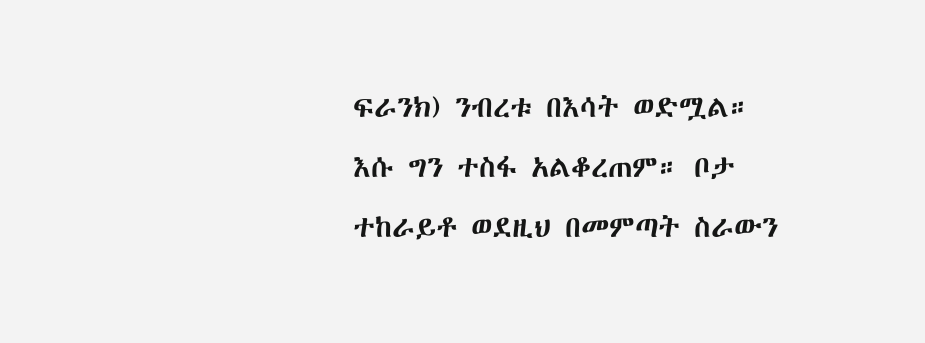ፍራንክ) ንብረቱ በእሳት ወድሟል። እሱ ግን ተስፋ አልቆረጠም። ቦታ ተከራይቶ ወደዚህ በመምጣት ስራውን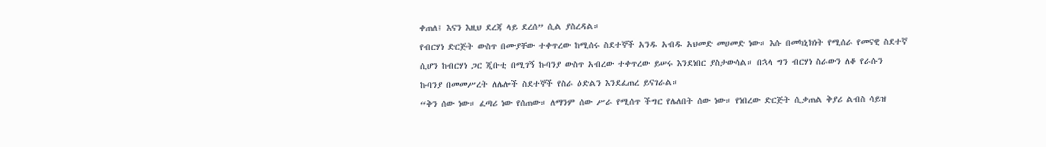ቀጠለ፤ እናን እዚህ ደረጃ ላይ ደረሰ” ሲል ያስረዳል።
የብርሃነ ድርጅት ውስጥ በሙያቸው ተቀጥረው ከሚሰሩ ስደተኞች አንዱ አብዱ አህመድ መሀመድ ነው። እሱ በመካኒክነት የሚሰራ የመናዊ ስደተኛ ሲሆን ከብርሃነ ጋር ጂቡቲ በሚገኝ ኩባንያ ውስጥ አብረው ተቀጥረው ይሠሩ እንደነበር ያስታውሳል። በኋላ ግን ብርሃነ ስራውን ለቆ የራሱን ኩባንያ በመመሥረት ለሌሎች ስደተኞች የስራ ዕድልን እንደፈጠረ ይናገራል።
“ቅን ሰው ነው። ፈጣሪ ነው የሰጠው። ለማንም ሰው ሥራ የሚሰጥ ችግር የሌለበት ሰው ነው። የነበረው ድርጅት ሲቃጠል ቅያሪ ልብስ ሳይዝ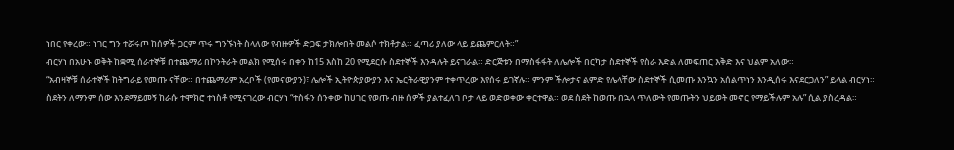ነበር የቀረው። ነገር ግን ተሯሩጦ ከሰዎች ጋርም ጥሩ ግንኙነት ስላለው የብዙዎች ድጋፍ ታክሎበት መልሶ ተክቶታል። ፈጣሪ ያለው ላይ ይጨምርለት።”
ብርሃነ በአሁኑ ወቅት ከቋሚ ሰራተኞቹ በተጨማሪ በኮንትራት መልክ የሚሰሩ በቀን ከ15 እስከ 20 የሚደርሱ ስደተኞች እንዳሉት ይናገራል። ድርጅቱን በማስፋፋት ለሌሎች በርካታ ስደተኞች የስራ እድል ለመፍጠር እቅድ እና ህልም አለው።
“አብዛኞቹ ሰራተኞች ከትግራይ የመጡ ናቸው። በተጨማሪም አረቦች (የመናውያን)፣ ሌሎች ኢትዮጵያውያን እና ኤርትራዊያንም ተቀጥረው እየሰሩ ይገኛሉ። ምንም ችሎታና ልምድ የሌላቸው ስደተኞች ሲመጡ እንኳን አሰልጥነን እንዲሰሩ እናደርጋለን” ይላል ብርሃነ።
ስደትን ለማንም ሰው እንደማይመኝ ከራሱ ተሞክሮ ተነስቶ የሚናገረው ብርሃነ “ተስፋን ሰንቀው ከሀገር የወጡ ብዙ ሰዎች ያልተፈለገ ቦታ ላይ ወድወቀው ቀርተዋል። ወደ ስደት ከወጡ በኋላ ጥለውት የመጡትን ህይወት መኖር የማይችሉም አሉ” ሲል ያስረዳል።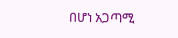በሆነ አጋጣሚ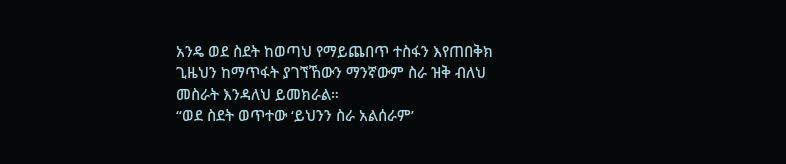አንዴ ወደ ስደት ከወጣህ የማይጨበጥ ተስፋን እየጠበቅክ ጊዜህን ከማጥፋት ያገኘኸውን ማንኛውም ስራ ዝቅ ብለህ መስራት እንዳለህ ይመክራል።
“ወደ ስደት ወጥተው ‘ይህንን ስራ አልሰራም’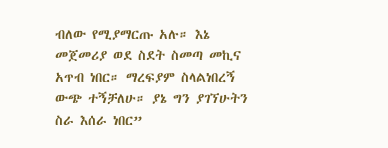ብለው የሚያማርጡ አሉ። እኔ መጀመሪያ ወደ ስደት ስመጣ መኪና አጥብ ነበር። ማረፍያም ስላልነበረኝ ውጭ ተኝቻለሁ። ያኔ ግን ያገኘሁትን ስራ እሰራ ነበር”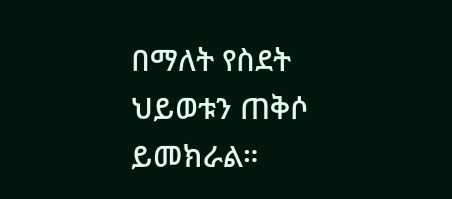በማለት የስደት ህይወቱን ጠቅሶ ይመክራል።